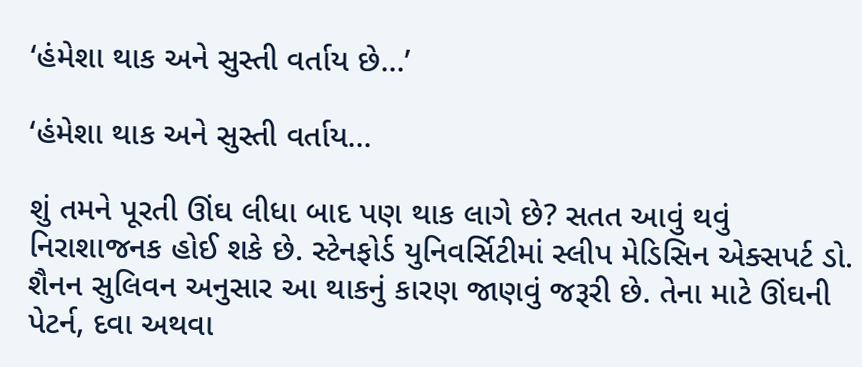‘હંમેશા થાક અને સુસ્તી વર્તાય છે...’

‘હંમેશા થાક અને સુસ્તી વર્તાય...

શું તમને પૂરતી ઊંઘ લીધા બાદ પણ થાક લાગે છે? સતત આવું થવું નિરાશાજનક હોઈ શકે છે. સ્ટેનફોર્ડ યુનિવર્સિટીમાં સ્લીપ મેડિસિન એક્સપર્ટ ડો. શૈનન સુલિવન અનુસાર આ થાકનું કારણ જાણવું જરૂરી છે. તેના માટે ઊંઘની પેટર્ન, દવા અથવા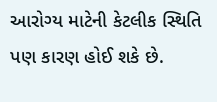આરોગ્ય માટેની કેટલીક સ્થિતિ પણ કારણ હોઈ શકે છે.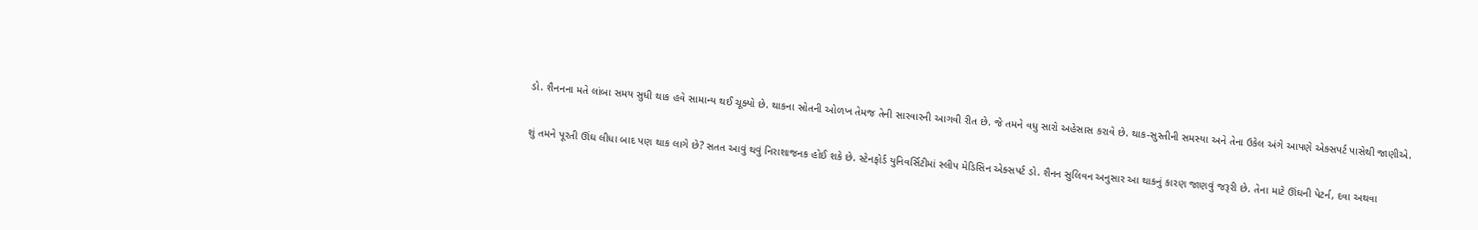ડો. શૈનનના મતે લાંબા સમય સુધી થાક હવે સામાન્ય થઈ ચૂક્યો છે. થાકના સ્રોતની ઓળખ તેમજ તેની સારવારની આગવી રીત છે. જે તમને વધુ સારો અહેસાસ કરાવે છે. થાક-સુસ્તીની સમસ્યા અને તેના ઉકેલ અંગે આપણે એક્સપર્ટ પાસેથી જાણીએ.

શું તમને પૂરતી ઊંઘ લીધા બાદ પણ થાક લાગે છે? સતત આવું થવું નિરાશાજનક હોઈ શકે છે. સ્ટેનફોર્ડ યુનિવર્સિટીમાં સ્લીપ મેડિસિન એક્સપર્ટ ડો. શૈનન સુલિવન અનુસાર આ થાકનું કારણ જાણવું જરૂરી છે. તેના માટે ઊંઘની પેટર્ન, દવા અથવા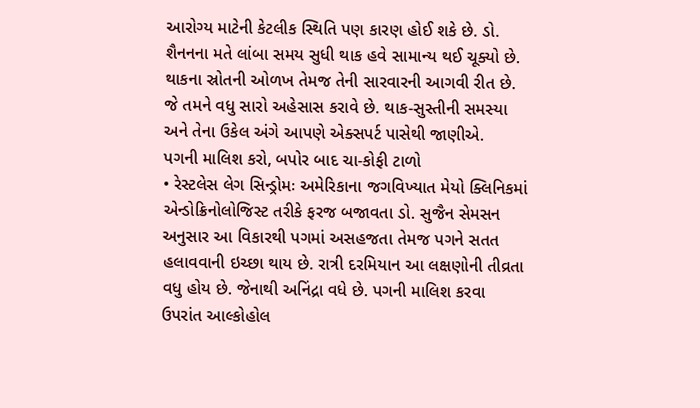આરોગ્ય માટેની કેટલીક સ્થિતિ પણ કારણ હોઈ શકે છે. ડો. શૈનનના મતે લાંબા સમય સુધી થાક હવે સામાન્ય થઈ ચૂક્યો છે. થાકના સ્રોતની ઓળખ તેમજ તેની સારવારની આગવી રીત છે. જે તમને વધુ સારો અહેસાસ કરાવે છે. થાક-સુસ્તીની સમસ્યા અને તેના ઉકેલ અંગે આપણે એક્સપર્ટ પાસેથી જાણીએ.
પગની માલિશ કરો, બપોર બાદ ચા-કોફી ટાળો
• રેસ્ટલેસ લેગ સિન્ડ્રોમઃ અમેરિકાના જગવિખ્યાત મેયો ક્લિનિકમાં એન્ડોક્રિનોલોજિસ્ટ તરીકે ફરજ બજાવતા ડો. સુજૈન સેમસન અનુસાર આ વિકારથી પગમાં અસહજતા તેમજ પગને સતત હલાવવાની ઇચ્છા થાય છે. રાત્રી દરમિયાન આ લક્ષણોની તીવ્રતા વધુ હોય છે. જેનાથી અનિંદ્રા વધે છે. પગની માલિશ કરવા ઉપરાંત આલ્કોહોલ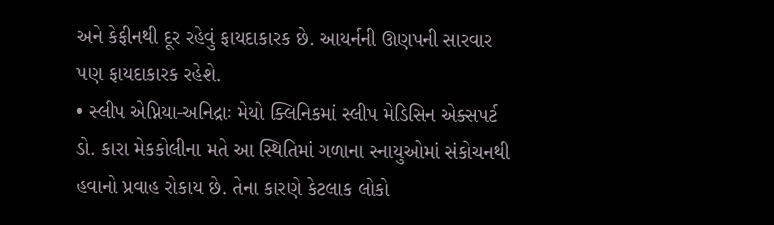અને કેફીનથી દૂર રહેવું ફાયદાકારક છે. આયર્નની ઊણપની સારવાર પણ ફાયદાકારક રહેશે.
• સ્લીપ એપ્નિયા-અનિદ્રાઃ મેયો ક્લિનિકમાં સ્લીપ મેડિસિન એક્સપર્ટ ડો. કારા મેકકોલીના મતે આ સ્થિતિમાં ગળાના સ્નાયુઓમાં સંકોચનથી હવાનો પ્રવાહ રોકાય છે. તેના કારણે કેટલાક લોકો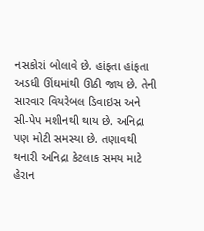નસકોરાં બોલાવે છે. હાંફતા હાંફતા અડધી ઊંઘમાંથી ઊઠી જાય છે. તેની સારવાર વિયરેબલ ડિવાઇસ અને સી-પેપ મશીનથી થાય છે. અનિદ્રા પણ મોટી સમસ્યા છે. તણાવથી થનારી અનિદ્રા કેટલાક સમય માટે હેરાન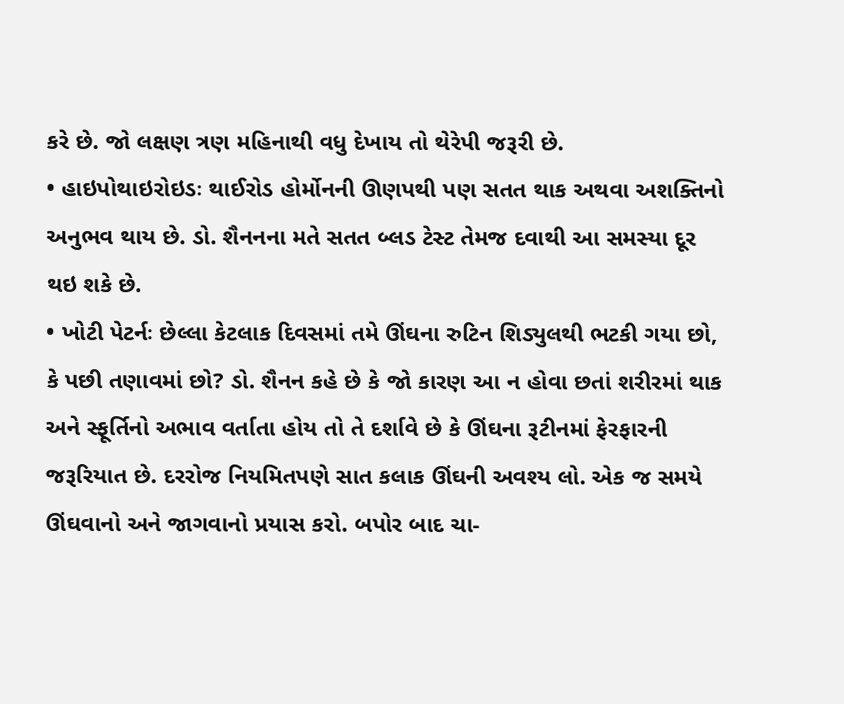કરે છે. જો લક્ષણ ત્રણ મહિનાથી વધુ દેખાય તો થેરેપી જરૂરી છે.
• હાઇપોથાઇરોઇડઃ થાઈરોડ હોર્મોનની ઊણપથી પણ સતત થાક અથવા અશક્તિનો અનુભવ થાય છે. ડો. શૈનનના મતે સતત બ્લડ ટેસ્ટ તેમજ દવાથી આ સમસ્યા દૂર થઇ શકે છે.
• ખોટી પેટર્નઃ છેલ્લા કેટલાક દિવસમાં તમે ઊંઘના રુટિન શિડ્યુલથી ભટકી ગયા છો, કે પછી તણાવમાં છો? ડો. શૈનન કહે છે કે જો કારણ આ ન હોવા છતાં શરીરમાં થાક અને સ્ફૂર્તિનો અભાવ વર્તાતા હોય તો તે દર્શાવે છે કે ઊંઘના રૂટીનમાં ફેરફારની જરૂરિયાત છે. દરરોજ નિયમિતપણે સાત કલાક ઊંઘની અવશ્ય લો. એક જ સમયે ઊંઘવાનો અને જાગવાનો પ્રયાસ કરો. બપોર બાદ ચા-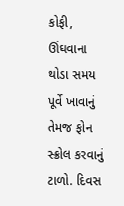કોફી, ઊંઘવાના થોડા સમય પૂર્વે ખાવાનું તેમજ ફોન સ્ક્રોલ કરવાનું ટાળો. દિવસ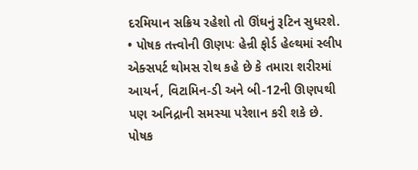દરમિયાન સક્રિય રહેશો તો ઊંઘનું રૂટિન સુધરશે.
• પોષક તત્ત્વોની ઊણપઃ હેન્રી ફોર્ડ હેલ્થમાં સ્લીપ એક્સપર્ટ થોમસ રોથ કહે છે કે તમારા શરીરમાં આયર્ન, વિટામિન-ડી અને બી-12ની ઊણપથી પણ અનિદ્રાની સમસ્યા પરેશાન કરી શકે છે. પોષક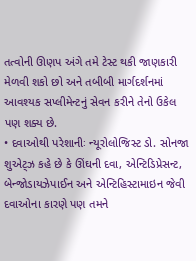તત્વોની ઊણપ અંગે તમે ટેસ્ટ થકી જાણકારી મેળવી શકો છો અને તબીબી માર્ગદર્શનમાં આવશ્યક સપ્લીમેન્ટનું સેવન કરીને તેનો ઉકેલ પણ શક્ય છે.
• દવાઓથી પરેશાનીઃ ન્યૂરોલોજિસ્ટ ડો. સોનજા શુએટ્ઝ કહે છે કે ઊંઘની દવા, એન્ટિડિપ્રેસન્ટ, બેન્જોડાયઝેપાઈન અને એન્ટિહિસ્ટામાઇન જેવી દવાઓના કારણે પણ તમને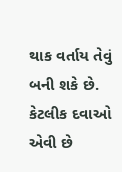થાક વર્તાય તેવું બની શકે છે. કેટલીક દવાઓ એવી છે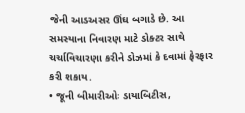જેની આડઅસર ઊંઘ બગાડે છે. આ સમસ્યાના નિવારણ માટે ડોક્ટર સાથે ચર્ચાવિચારણા કરીને ડોઝમાં કે દવામાં ફેરફાર કરી શકાય.
• જૂની બીમારીઓઃ ડાયાબિટીસ,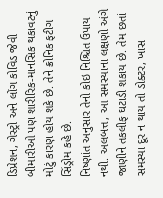ડિપ્રેશન, ગેસ્ટ્રો અને લોંગ કોવિડ જેવી બીમારીઓ પણ શારીરિક-માનસિક થકાવટનું મોટું કારણ હોય શકે છે. તેને ક્રોનિક ફટીગ સિંડ્રોમ કહે છે.
નિષ્ણાંત અનુસાર તેનો કોઇ નિશ્ચિત ઉપાય નથી. અલબત્ત, આ સમસ્યાના લક્ષણો અંગે જાણીને તકલીફ ઘટાડી શકાય છે. તેમ છતાં સમસ્યા દૂર ન થાય તો ડોક્ટર, ખાસ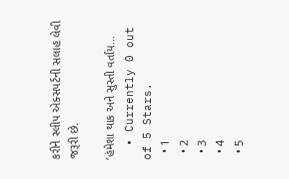કરીને સ્લીપ એક્સપર્ટની સલાહ લેવી જરૂરી છે.

‘હંમેશા થાક અને સુસ્તી વર્તાય...
  • Currently 0 out of 5 Stars.
  • 1
  • 2
  • 3
  • 4
  • 5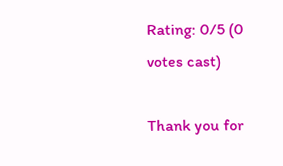Rating: 0/5 (0 votes cast)

Thank you for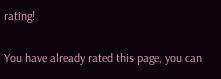rating!

You have already rated this page, you can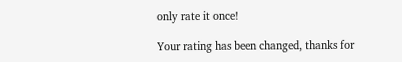only rate it once!

Your rating has been changed, thanks for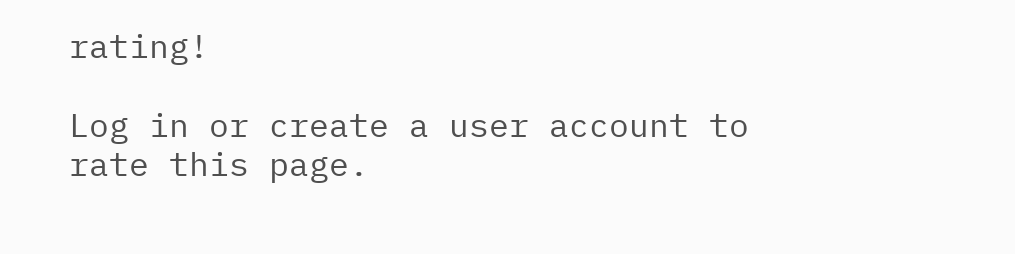rating!

Log in or create a user account to rate this page.